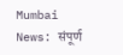Mumbai News: संपूर्ण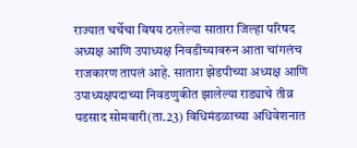राज्यात चर्चेचा विषय ठरलेल्या सातारा जिल्हा परिषद अध्यक्ष आणि उपाध्यक्ष निवडीच्यावरुन आता चांगलंच राजकारण तापलं आहे. सातारा झेडपीच्या अध्यक्ष आणि उपाध्यक्षपदाच्या निवडणुकीत झालेल्या राड्याचे तीव्र पडसाद सोमवारी(ता.23) विधिमंडळाच्या अधिवेशनात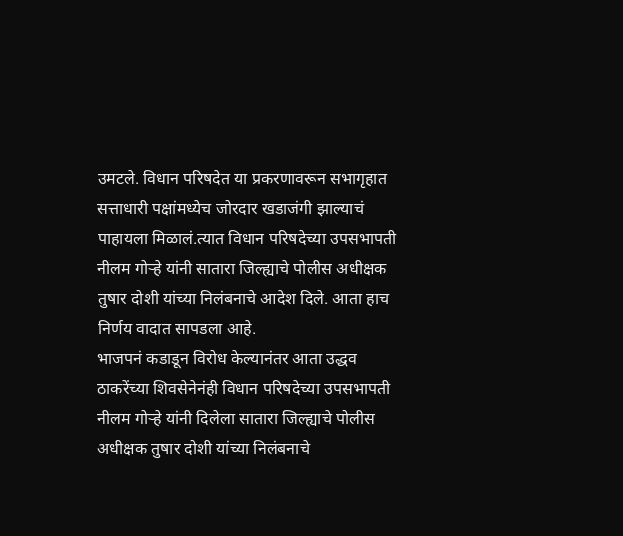उमटले. विधान परिषदेत या प्रकरणावरून सभागृहात सत्ताधारी पक्षांमध्येच जोरदार खडाजंगी झाल्याचं पाहायला मिळालं.त्यात विधान परिषदेच्या उपसभापती नीलम गोऱ्हे यांनी सातारा जिल्ह्याचे पोलीस अधीक्षक तुषार दोशी यांच्या निलंबनाचे आदेश दिले. आता हाच निर्णय वादात सापडला आहे.
भाजपनं कडाडून विरोध केल्यानंतर आता उद्धव ठाकरेंच्या शिवसेनेनंही विधान परिषदेच्या उपसभापती नीलम गोऱ्हे यांनी दिलेला सातारा जिल्ह्याचे पोलीस अधीक्षक तुषार दोशी यांच्या निलंबनाचे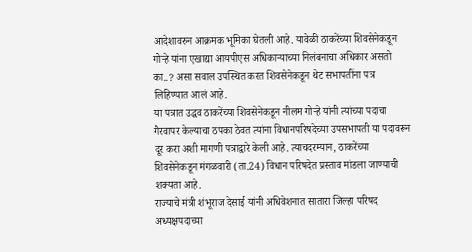आदेशावरुन आक्रमक भूमिका घेतली आहे. यावेळी ठाकरेंच्या शिवसेनेकडून गोऱ्हे यांना एखाद्या आयपीएस अधिकाऱ्याच्या निलंबनाचा अधिकार असतो का..? असा सवाल उपस्थित करत शिवसेनेकडून थेट सभापतींना पत्र लिहिण्यात आलं आहे.
या पत्रात उद्धव ठाकरेंच्या शिवसेनेकडून नीलम गोऱ्हे यांनी त्यांच्या पदाचा गैरवापर केल्याचा ठपका ठेवत त्यांना विधानपरिषदेच्या उपसभापती या पदावरून दूर करा अशी मागणी पत्राद्वारे केली आहे. त्याचदरम्यान, ठाकरेंच्या शिवसेनेकडून मंगळवारी (ता.24) विधान परिषदेत प्रस्ताव मांडला जाण्याची शक्यता आहे.
राज्याचे मंत्री शंभूराज देसाई यांनी अधिवेशनात सातारा जिल्हा परिषद अध्यक्षपदाच्या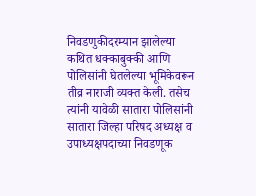निवडणुकीदरम्यान झालेल्या कथित धक्काबुक्की आणि पोलिसांनी घेतलेल्या भूमिकेवरून तीव्र नाराजी व्यक्त केली. तसेच त्यांनी यावेळी सातारा पोलिसांनी सातारा जिल्हा परिषद अध्यक्ष व उपाध्यक्षपदाच्या निवडणूक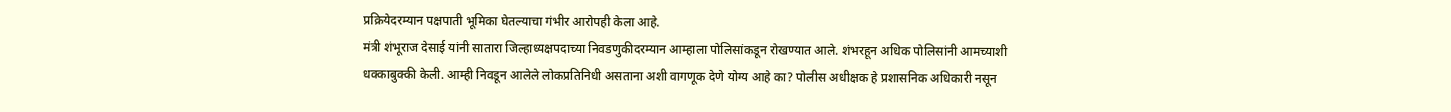प्रक्रियेदरम्यान पक्षपाती भूमिका घेतल्याचा गंभीर आरोपही केला आहे.
मंत्री शंभूराज देसाई यांनी सातारा जिल्हाध्यक्षपदाच्या निवडणुकीदरम्यान आम्हाला पोलिसांकडून रोखण्यात आले. शंभरहून अधिक पोलिसांनी आमच्याशी धक्काबुक्की केली. आम्ही निवडून आलेले लोकप्रतिनिधी असताना अशी वागणूक देणे योग्य आहे का? पोलीस अधीक्षक हे प्रशासनिक अधिकारी नसून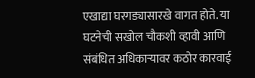एखाद्या घरगड्यासारखे वागत होते. या घटनेची सखोल चौकशी व्हावी आणि संबंधित अधिकाऱ्यावर कठोर कारवाई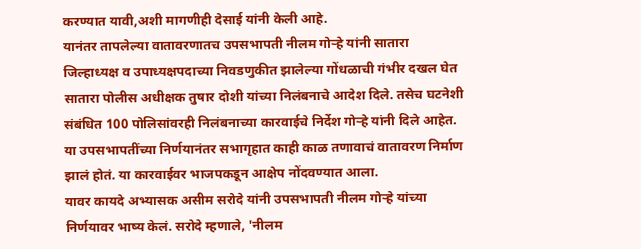करण्यात यावी,अशी मागणीही देसाई यांनी केली आहे.
यानंतर तापलेल्या वातावरणातच उपसभापती नीलम गोऱ्हे यांनी सातारा जिल्हाध्यक्ष व उपाध्यक्षपदाच्या निवडणुकीत झालेल्या गोंधळाची गंभीर दखल घेत सातारा पोलीस अधीक्षक तुषार दोशी यांच्या निलंबनाचे आदेश दिले. तसेच घटनेशी संबंधित 100 पोलिसांवरही निलंबनाच्या कारवाईचे निर्देश गोऱ्हे यांनी दिले आहेत. या उपसभापतींच्या निर्णयानंतर सभागृहात काही काळ तणावाचं वातावरण निर्माण झालं होतं. या कारवाईवर भाजपकडून आक्षेप नोंदवण्यात आला.
यावर कायदे अभ्यासक असीम सरोदे यांनी उपसभापती नीलम गोऱ्हे यांच्या निर्णयावर भाष्य केलं. सरोदे म्हणाले, 'नीलम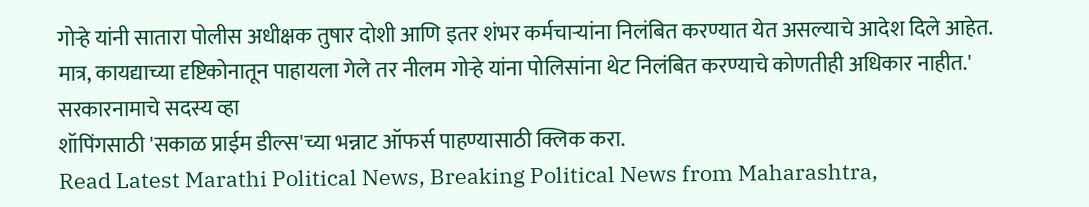गोऱ्हे यांनी सातारा पोलीस अधीक्षक तुषार दोशी आणि इतर शंभर कर्मचाऱ्यांना निलंबित करण्यात येत असल्याचे आदेश दिले आहेत. मात्र, कायद्याच्या दृष्टिकोनातून पाहायला गेले तर नीलम गोऱ्हे यांना पोलिसांना थेट निलंबित करण्याचे कोणतीही अधिकार नाहीत.'
सरकारनामाचे सदस्य व्हा
शॉपिंगसाठी 'सकाळ प्राईम डील्स'च्या भन्नाट ऑफर्स पाहण्यासाठी क्लिक करा.
Read Latest Marathi Political News, Breaking Political News from Maharashtra,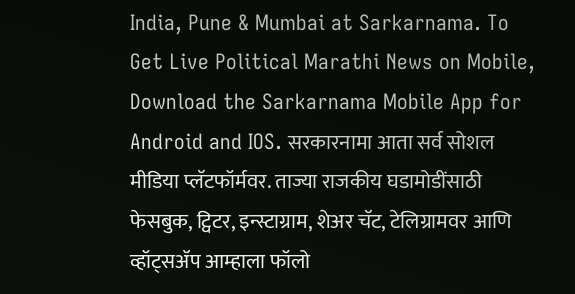India, Pune & Mumbai at Sarkarnama. To Get Live Political Marathi News on Mobile, Download the Sarkarnama Mobile App for Android and IOS. सरकारनामा आता सर्व सोशल मीडिया प्लॅटफॉर्मवर. ताज्या राजकीय घडामोडींसाठी फेसबुक, ट्विटर, इन्स्टाग्राम, शेअर चॅट, टेलिग्रामवर आणि व्हॉट्सॲप आम्हाला फॉलो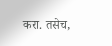करा. तसेच,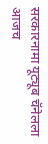सरकारनामा यूट्यूब चॅनेलला आजच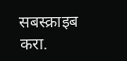सबस्क्राइब करा.